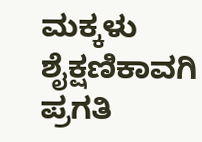ಮಕ್ಕಳು ಶೈಕ್ಷಣಿಕಾವಗಿ ಪ್ರಗತಿ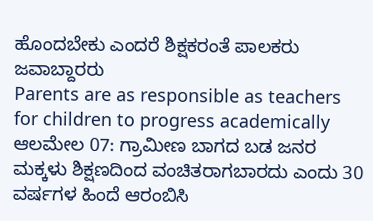ಹೊಂದಬೇಕು ಎಂದರೆ ಶಿಕ್ಷಕರಂತೆ ಪಾಲಕರು ಜವಾಬ್ದಾರರು
Parents are as responsible as teachers for children to progress academically
ಆಲಮೇಲ 07: ಗ್ರಾಮೀಣ ಬಾಗದ ಬಡ ಜನರ ಮಕ್ಕಳು ಶಿಕ್ಷಣದಿಂದ ವಂಚಿತರಾಗಬಾರದು ಎಂದು 30 ವರ್ಷಗಳ ಹಿಂದೆ ಆರಂಬಿಸಿ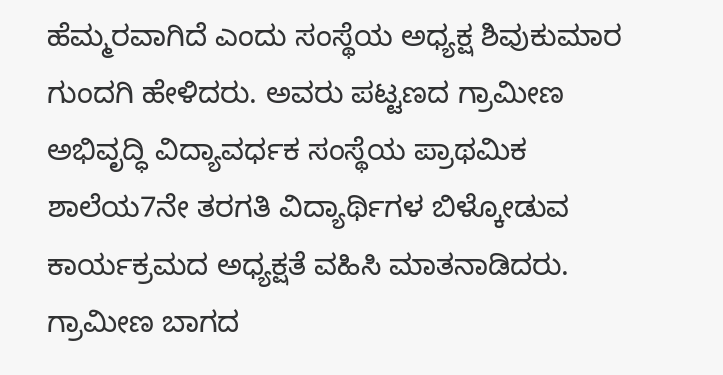ಹೆಮ್ಮರವಾಗಿದೆ ಎಂದು ಸಂಸ್ಥೆಯ ಅಧ್ಯಕ್ಷ ಶಿವುಕುಮಾರ ಗುಂದಗಿ ಹೇಳಿದರು. ಅವರು ಪಟ್ಟಣದ ಗ್ರಾಮೀಣ ಅಭಿವೃದ್ಧಿ ವಿದ್ಯಾವರ್ಧಕ ಸಂಸ್ಥೆಯ ಪ್ರಾಥಮಿಕ ಶಾಲೆಯ7ನೇ ತರಗತಿ ವಿದ್ಯಾರ್ಥಿಗಳ ಬಿಳ್ಕೋಡುವ ಕಾರ್ಯಕ್ರಮದ ಅಧ್ಯಕ್ಷತೆ ವಹಿಸಿ ಮಾತನಾಡಿದರು. ಗ್ರಾಮೀಣ ಬಾಗದ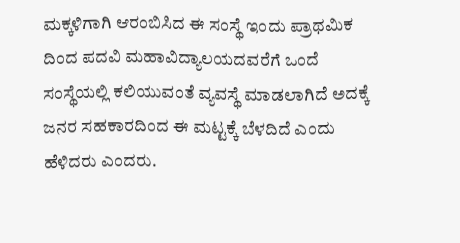ಮಕ್ಕಳಿಗಾಗಿ ಆರಂಬಿಸಿದ ಈ ಸಂಸ್ಥೆ ಇಂದು ಪ್ರಾಥಮಿಕ ದಿಂದ ಪದವಿ ಮಹಾವಿದ್ಯಾಲಯದವರೆಗೆ ಒಂದೆ ಸಂಸ್ಥೆಯಲ್ಲಿ ಕಲಿಯುವಂತೆ ವ್ಯವಸ್ಥೆ ಮಾಡಲಾಗಿದೆ ಅದಕ್ಕೆ ಜನರ ಸಹಕಾರದಿಂದ ಈ ಮಟ್ಟಕ್ಕೆ ಬೆಳದಿದೆ ಎಂದು ಹೆಳಿದರು ಎಂದರು.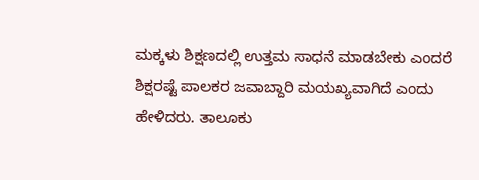ಮಕ್ಕಳು ಶಿಕ್ಷಣದಲ್ಲಿ ಉತ್ತಮ ಸಾಧನೆ ಮಾಡಬೇಕು ಎಂದರೆ ಶಿಕ್ಷರಷ್ಟೆ ಪಾಲಕರ ಜವಾಬ್ದಾರಿ ಮಯಖ್ಯವಾಗಿದೆ ಎಂದು ಹೇಳಿದರು. ತಾಲೂಕು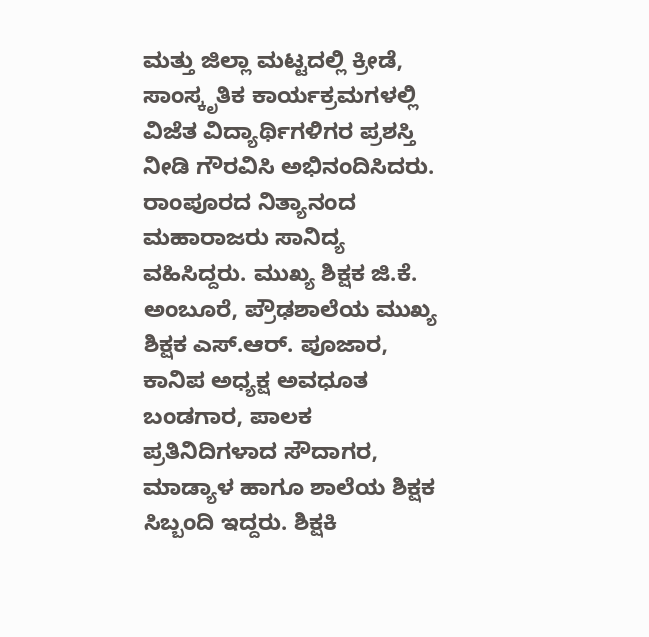ಮತ್ತು ಜಿಲ್ಲಾ ಮಟ್ಟದಲ್ಲಿ ಕ್ರೀಡೆ, ಸಾಂಸ್ಕೃತಿಕ ಕಾರ್ಯಕ್ರಮಗಳಲ್ಲಿ ವಿಜೆತ ವಿದ್ಯಾರ್ಥಿಗಳಿಗರ ಪ್ರಶಸ್ತಿ ನೀಡಿ ಗೌರವಿಸಿ ಅಭಿನಂದಿಸಿದರು. ರಾಂಪೂರದ ನಿತ್ಯಾನಂದ ಮಹಾರಾಜರು ಸಾನಿದ್ಯ ವಹಿಸಿದ್ದರು. ಮುಖ್ಯ ಶಿಕ್ಷಕ ಜಿ.ಕೆ. ಅಂಬೂರೆ, ಪ್ರೌಢಶಾಲೆಯ ಮುಖ್ಯ ಶಿಕ್ಷಕ ಎಸ್.ಆರ್. ಪೂಜಾರ, ಕಾನಿಪ ಅಧ್ಯಕ್ಷ ಅವಧೂತ ಬಂಡಗಾರ, ಪಾಲಕ ಪ್ರತಿನಿದಿಗಳಾದ ಸೌದಾಗರ, ಮಾಡ್ಯಾಳ ಹಾಗೂ ಶಾಲೆಯ ಶಿಕ್ಷಕ ಸಿಬ್ಬಂದಿ ಇದ್ದರು. ಶಿಕ್ಷಕಿ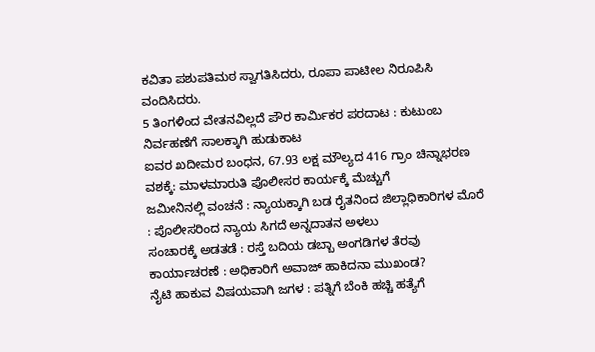ಕವಿತಾ ಪಶುಪತಿಮಠ ಸ್ವಾಗತಿಸಿದರು, ರೂಪಾ ಪಾಟೀಲ ನಿರೂಪಿಸಿ ವಂದಿಸಿದರು.
5 ತಿಂಗಳಿಂದ ವೇತನವಿಲ್ಲದೆ ಪೌರ ಕಾರ್ಮಿಕರ ಪರದಾಟ : ಕುಟುಂಬ ನಿರ್ವಹಣೆಗೆ ಸಾಲಕ್ಕಾಗಿ ಹುಡುಕಾಟ
ಐವರ ಖದೀಮರ ಬಂಧನ, 67.93 ಲಕ್ಷ ಮೌಲ್ಯದ 416 ಗ್ರಾಂ ಚಿನ್ನಾಭರಣ ವಶಕ್ಕೆ: ಮಾಳಮಾರುತಿ ಪೊಲೀಸರ ಕಾರ್ಯಕ್ಕೆ ಮೆಚ್ಚುಗೆ
ಜಮೀನಿನಲ್ಲಿ ವಂಚನೆ : ನ್ಯಾಯಕ್ಕಾಗಿ ಬಡ ರೈತನಿಂದ ಜಿಲ್ಲಾಧಿಕಾರಿಗಳ ಮೊರೆ : ಪೊಲೀಸರಿಂದ ನ್ಯಾಯ ಸಿಗದೆ ಅನ್ನದಾತನ ಅಳಲು
ಸಂಚಾರಕ್ಕೆ ಅಡತಡೆ : ರಸ್ತೆ ಬದಿಯ ಡಬ್ಬಾ ಅಂಗಡಿಗಳ ತೆರವು ಕಾರ್ಯಾಚರಣೆ : ಅಧಿಕಾರಿಗೆ ಅವಾಜ್ ಹಾಕಿದನಾ ಮುಖಂಡ?
ನೈಟಿ ಹಾಕುವ ವಿಷಯವಾಗಿ ಜಗಳ : ಪತ್ನಿಗೆ ಬೆಂಕಿ ಹಚ್ಚಿ ಹತ್ಯೆಗೆ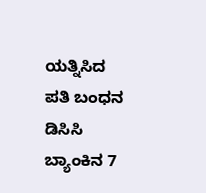ಯತ್ನಿಸಿದ ಪತಿ ಬಂಧನ
ಡಿಸಿಸಿ ಬ್ಯಾಂಕಿನ 7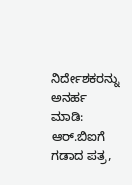ನಿರ್ದೇಶಕರನ್ನು ಅನರ್ಹ ಮಾಡಿ: ಆರ್.ಬಿಐಗೆ ಗಡಾದ ಪತ್ರ,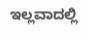ಇಲ್ಲವಾದಲ್ಲಿ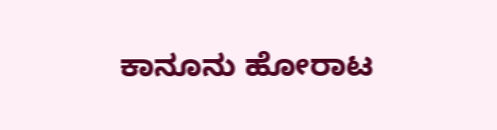ಕಾನೂನು ಹೋರಾಟ